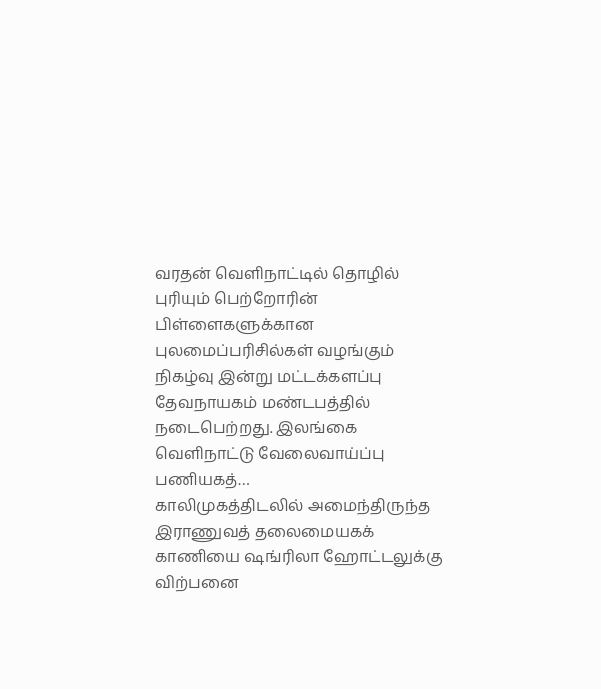வரதன் வெளிநாட்டில் தொழில் புரியும் பெற்றோரின் பிள்ளைகளுக்கான புலமைப்பரிசில்கள் வழங்கும் நிகழ்வு இன்று மட்டக்களப்பு தேவநாயகம் மண்டபத்தில் நடைபெற்றது. இலங்கை வெளிநாட்டு வேலைவாய்ப்பு பணியகத்…
காலிமுகத்திடலில் அமைந்திருந்த இராணுவத் தலைமையகக் காணியை ஷங்ரிலா ஹோட்டலுக்கு விற்பனை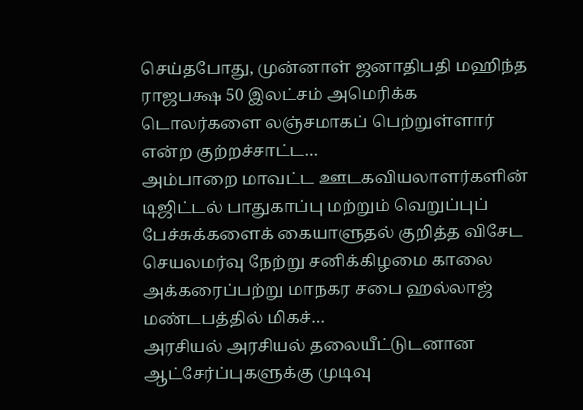செய்தபோது, முன்னாள் ஜனாதிபதி மஹிந்த ராஜபக்ஷ 50 இலட்சம் அமெரிக்க டொலர்களை லஞ்சமாகப் பெற்றுள்ளார் என்ற குற்றச்சாட்ட…
அம்பாறை மாவட்ட ஊடகவியலாளர்களின் டிஜிட்டல் பாதுகாப்பு மற்றும் வெறுப்புப் பேச்சுக்களைக் கையாளுதல் குறித்த விசேட செயலமர்வு நேற்று சனிக்கிழமை காலை அக்கரைப்பற்று மாநகர சபை ஹல்லாஜ் மண்டபத்தில் மிகச்…
அரசியல் அரசியல் தலையீட்டுடனான ஆட்சேர்ப்புகளுக்கு முடிவு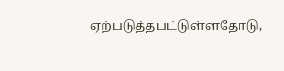ஏற்படுத்தபட்டுள்ளதோடு,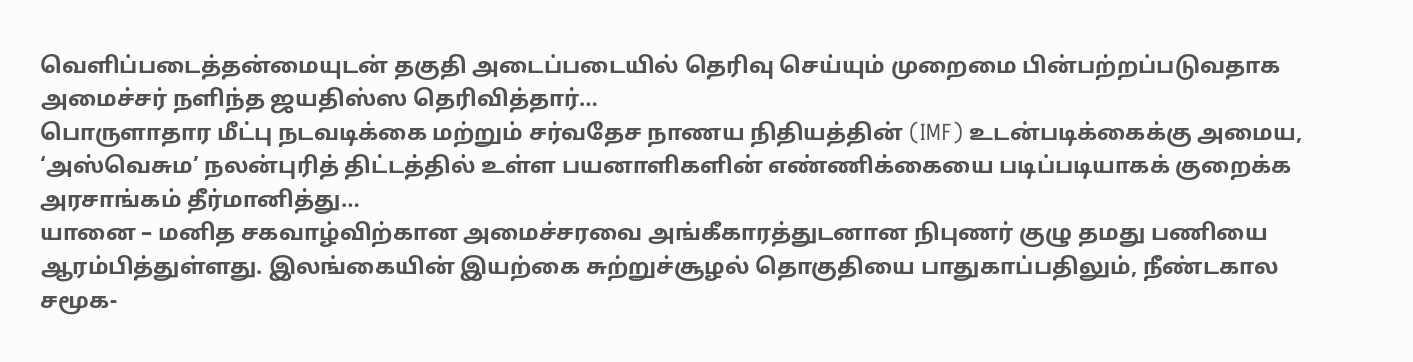வெளிப்படைத்தன்மையுடன் தகுதி அடைப்படையில் தெரிவு செய்யும் முறைமை பின்பற்றப்படுவதாக அமைச்சர் நளிந்த ஜயதிஸ்ஸ தெரிவித்தார்…
பொருளாதார மீட்பு நடவடிக்கை மற்றும் சர்வதேச நாணய நிதியத்தின் (IMF) உடன்படிக்கைக்கு அமைய, ‘அஸ்வெசும’ நலன்புரித் திட்டத்தில் உள்ள பயனாளிகளின் எண்ணிக்கையை படிப்படியாகக் குறைக்க அரசாங்கம் தீர்மானித்து…
யானை – மனித சகவாழ்விற்கான அமைச்சரவை அங்கீகாரத்துடனான நிபுணர் குழு தமது பணியை ஆரம்பித்துள்ளது. இலங்கையின் இயற்கை சுற்றுச்சூழல் தொகுதியை பாதுகாப்பதிலும், நீண்டகால சமூக-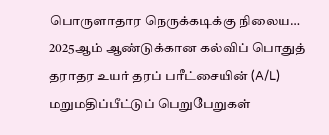பொருளாதார நெருக்கடிக்கு நிலைய…
2025ஆம் ஆண்டுக்கான கல்விப் பொதுத் தராதர உயர் தரப் பரீட்சையின் (A/L) மறுமதிப்பீட்டுப் பெறுபேறுகள்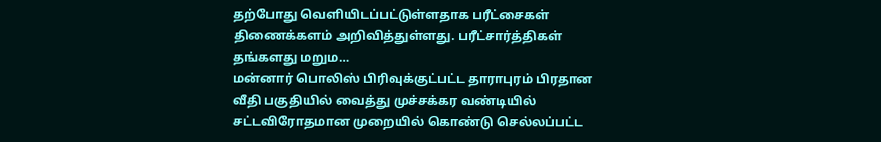தற்போது வெளியிடப்பட்டுள்ளதாக பரீட்சைகள் திணைக்களம் அறிவித்துள்ளது. பரீட்சார்த்திகள் தங்களது மறும…
மன்னார் பொலிஸ் பிரிவுக்குட்பட்ட தாராபுரம் பிரதான வீதி பகுதியில் வைத்து முச்சக்கர வண்டியில் சட்டவிரோதமான முறையில் கொண்டு செல்லப்பட்ட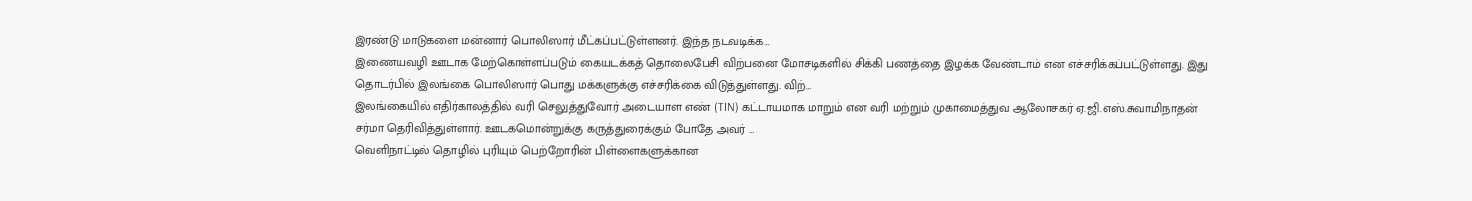இரண்டு மாடுகளை மன்னார் பொலிஸார் மீட்கப்பட்டுள்ளனர். இந்த நடவடிக்க…
இணையவழி ஊடாக மேற்கொள்ளப்படும் கையடக்கத் தொலைபேசி விற்பனை மோசடிகளில் சிக்கி பணத்தை இழக்க வேண்டாம் என எச்சரிக்கப்பட்டுள்ளது. இது தொடர்பில் இலங்கை பொலிஸார் பொது மக்களுக்கு எச்சரிக்கை விடுத்துள்ளது. விற்…
இலங்கையில் எதிர்காலத்தில் வரி செலுத்துவோர் அடையாள எண் (TIN) கட்டாயமாக மாறும் என வரி மற்றும் முகாமைத்துவ ஆலோசகர் ஏ.ஜி.எஸ்.சுவாமிநாதன் சர்மா தெரிவித்துள்ளார். ஊடகமொன்றுக்கு கருத்துரைக்கும் போதே அவர் …
வெளிநாட்டில் தொழில் புரியும் பெற்றோரின் பிள்ளைகளுக்கான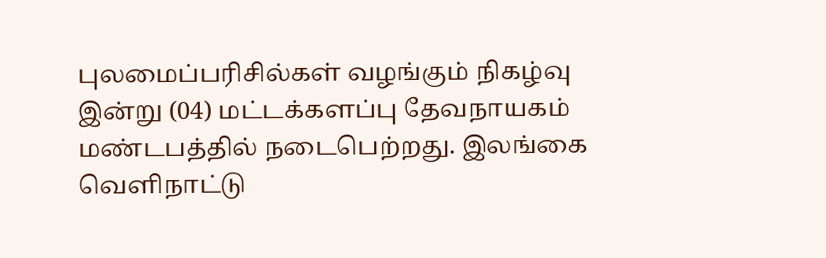புலமைப்பரிசில்கள் வழங்கும் நிகழ்வு இன்று (04) மட்டக்களப்பு தேவநாயகம் மண்டபத்தில் நடைபெற்றது. இலங்கை வெளிநாட்டு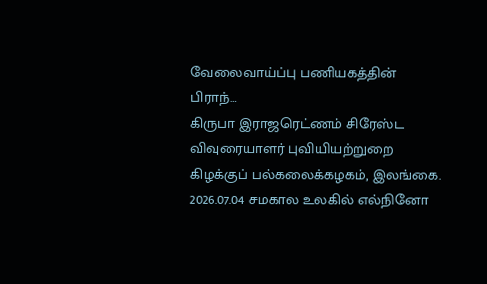வேலைவாய்ப்பு பணியகத்தின் பிராந்…
கிருபா இராஜரெட்ணம் சிரேஸ்ட விவுரையாளர் புவியியற்றுறை கிழக்குப் பல்கலைக்கழகம், இலங்கை. 2026.07.04 சமகால உலகில் எல்நினோ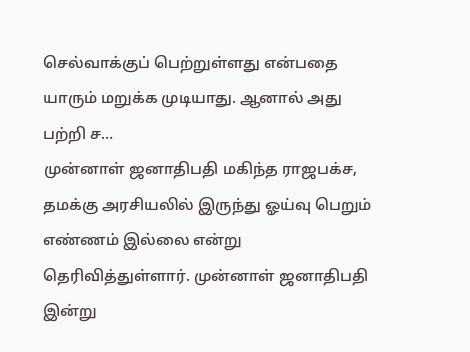செல்வாக்குப் பெற்றுள்ளது என்பதை யாரும் மறுக்க முடியாது. ஆனால் அது பற்றி ச…
முன்னாள் ஜனாதிபதி மகிந்த ராஜபக்ச, தமக்கு அரசியலில் இருந்து ஓய்வு பெறும் எண்ணம் இல்லை என்று தெரிவித்துள்ளார். முன்னாள் ஜனாதிபதி இன்று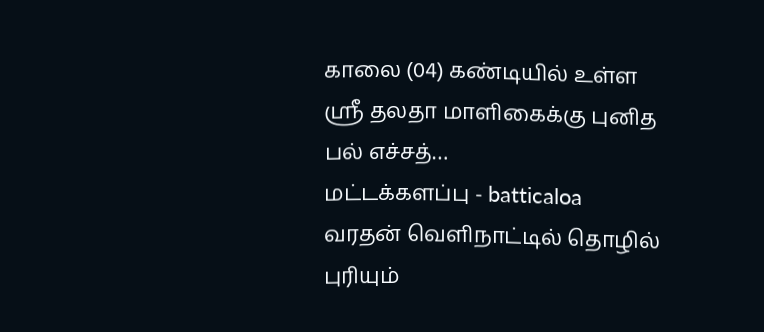காலை (04) கண்டியில் உள்ள ஸ்ரீ தலதா மாளிகைக்கு புனித பல் எச்சத்…
மட்டக்களப்பு - batticaloa
வரதன் வெளிநாட்டில் தொழில் புரியும்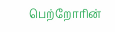பெற்றோரின்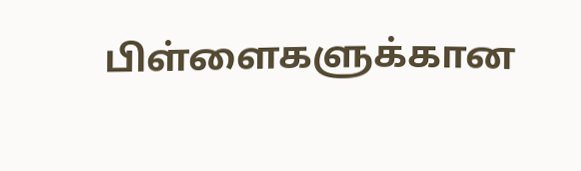பிள்ளைகளுக்கான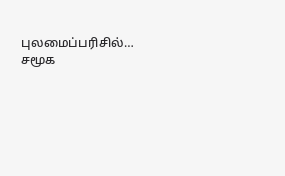புலமைப்பரிசில்…
சமூக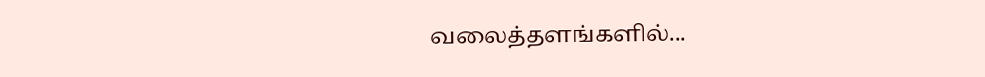வலைத்தளங்களில்...